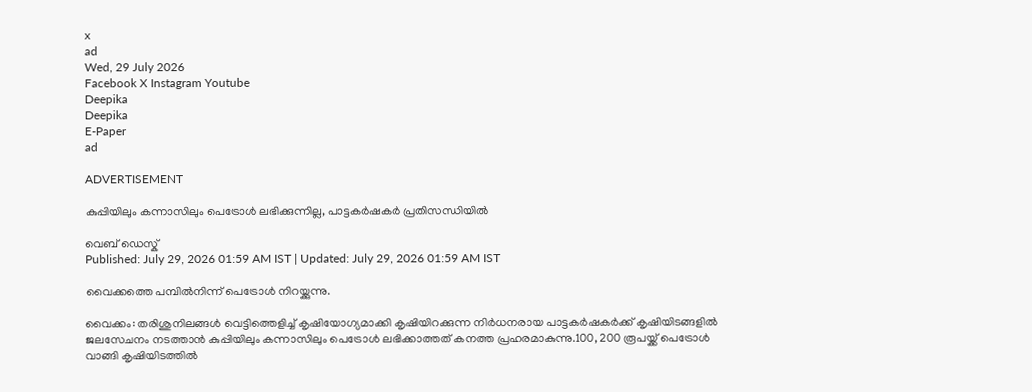x
ad
Wed, 29 July 2026
Facebook X Instagram Youtube
Deepika
Deepika
E-Paper
ad

ADVERTISEMENT

കുപ്പിയിലും കന്നാസിലും പെട്രോൾ ലഭിക്കുന്നില്ല, പാട്ടകർഷകർ പ്രതിസന്ധിയിൽ

വെബ് ഡെസ്ക്
Published: July 29, 2026 01:59 AM IST | Updated: July 29, 2026 01:59 AM IST

വൈക്കത്തെ പമ്പിൽനിന്ന് പെട്രോൾ നിറയ്ക്കുന്നു.

വൈക്കം: തരിശുനിലങ്ങൾ വെട്ടിത്തെളിച്ച് കൃഷിയോഗ്യമാക്കി കൃഷിയിറക്കുന്ന നിർധനരായ പാട്ടകർഷകർക്ക് കൃഷിയിടങ്ങളിൽ ജലസേചനം നടത്താൻ കുപ്പിയിലും കന്നാസിലും പെട്രോൾ ലഭിക്കാത്തത് കനത്ത പ്രഹരമാകുന്നു.100, 200 രൂപയ്ക്ക് പെട്രോൾ വാങ്ങി കൃഷിയിടത്തിൽ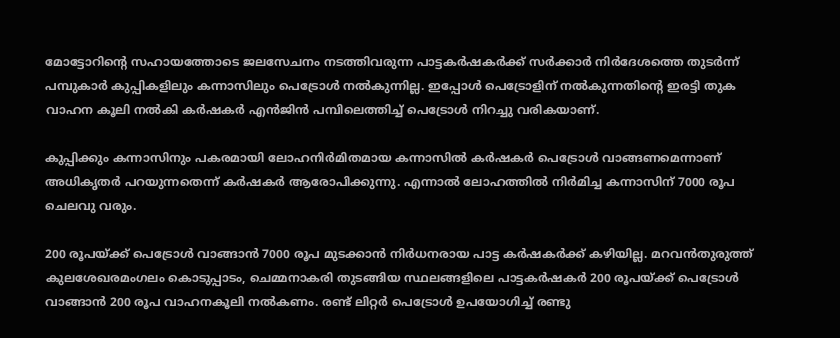മോട്ടോറിന്‍റെ സഹായത്തോടെ ജലസേചനം നടത്തിവരുന്ന പാട്ടകർഷകർക്ക് സർക്കാർ നിർദേശത്തെ തുടർന്ന് പമ്പുകാർ കുപ്പികളിലും കന്നാസിലും പെട്രോൾ നൽകുന്നില്ല. ഇപ്പോൾ പെട്രോളിന് നൽകുന്നതിന്‍റെ ഇരട്ടി തുക വാഹന കൂലി നൽകി കർഷകർ എൻ‌ജിൻ പമ്പിലെത്തിച്ച് പെട്രോൾ നിറച്ചു വരികയാണ്.

കുപ്പിക്കും കന്നാസിനും പകരമായി ലോഹനിർമിതമായ കന്നാസിൽ കർഷകർ പെട്രോൾ വാങ്ങണമെന്നാണ് അധികൃതർ പറയുന്നതെന്ന് കർഷകർ ആരോപിക്കുന്നു. എന്നാൽ ലോഹത്തിൽ നിർമിച്ച കന്നാസിന് 7000 രൂപ ചെലവു വരും.

200 രൂപയ്ക്ക് പെട്രോൾ വാങ്ങാൻ 7000 രൂപ മുടക്കാൻ നിർധനരായ പാട്ട കർഷകർക്ക് കഴിയില്ല. മറവൻതുരുത്ത് കുലശേഖരമംഗലം കൊടുപ്പാടം, ചെമ്മനാകരി തുടങ്ങിയ സ്ഥലങ്ങളിലെ പാട്ടകർഷകർ 200 രൂപയ്ക്ക് പെട്രോൾ വാങ്ങാൻ 200 രൂപ വാഹനകൂലി നൽകണം. രണ്ട് ലിറ്റർ പെട്രോൾ ഉപയോഗിച്ച് രണ്ടു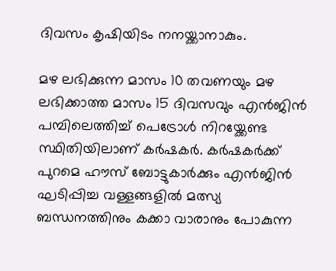ദിവസം കൃഷിയിടം നനയ്ക്കാനാകും.

മഴ ലഭിക്കുന്ന മാസം 10 തവണയും മഴ ലഭിക്കാത്ത മാസം 15 ദിവസവും എൻജിൻ പമ്പിലെത്തിച്ച് പെട്രോൾ നിറയ്ക്കേണ്ട സ്ഥിതിയിലാണ് കർഷകർ. കർഷകർക്ക് പുറമെ ഹൗസ് ബോട്ടുകാർക്കും എൻജിൻ ഘടിപ്പിച്ച വള്ളങ്ങളിൽ മത്സ്യ ബന്ധനത്തിനും കക്കാ വാരാനും പോകുന്ന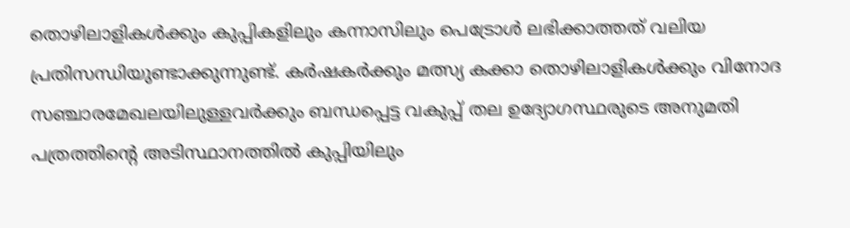തൊഴിലാളികൾക്കും കുപ്പികളിലും കന്നാസിലും പെട്രോൾ ലഭിക്കാത്തത് വലിയ പ്രതിസന്ധിയുണ്ടാക്കുന്നുണ്ട്. കർഷകർക്കും മത്സ്യ കക്കാ തൊഴിലാളികൾക്കും വിനോദ സഞ്ചാരമേഖലയിലുള്ളവർക്കും ബന്ധപ്പെട്ട വകുപ്പ് തല ഉദ്യോഗസ്ഥരുടെ അനുമതി പത്രത്തിന്‍റെ അടിസ്ഥാനത്തിൽ കുപ്പിയിലും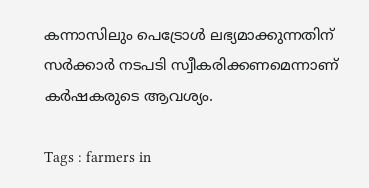കന്നാസിലും പെട്രോൾ ലഭ്യമാക്കുന്നതിന് സർക്കാർ നടപടി സ്വീകരിക്കണമെന്നാണ് കർഷകരുടെ ആവശ്യം.

Tags : farmers in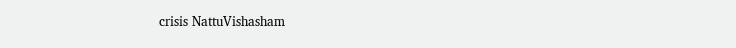crisis NattuVishasham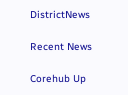DistrictNews

Recent News

Corehub Up